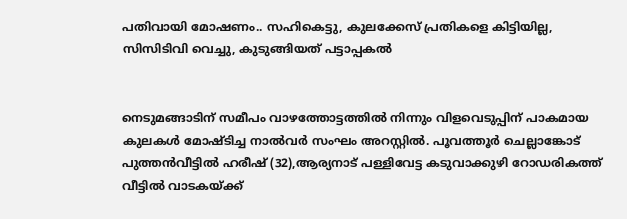പതിവായി മോഷണം.. സഹികെട്ടു, കുലക്കേസ് പ്രതികളെ കിട്ടിയില്ല, സിസിടിവി വെച്ചു, കുടുങ്ങിയത് പട്ടാപ്പകൽ


നെടുമങ്ങാടിന് സമീപം വാഴത്തോട്ടത്തിൽ നിന്നും വിളവെടുപ്പിന് പാകമായ കുലകൾ മോഷ്ടിച്ച നാൽവർ സംഘം അറസ്റ്റിൽ. പൂവത്തൂർ ചെല്ലാങ്കോട് പുത്തൻവീട്ടിൽ ഹരീഷ് (32),ആര്യനാട് പള്ളിവേട്ട കടുവാക്കുഴി റോഡരികത്ത് വീട്ടിൽ വാടകയ്ക്ക്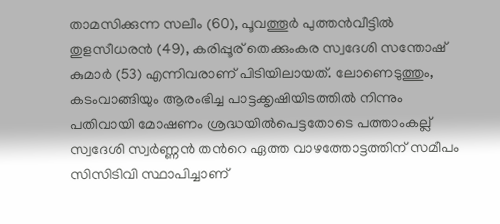താമസിക്കുന്ന സലീം (60), പൂവത്തൂർ പുത്തൻവീട്ടിൽ തുളസീധരൻ (49), കരിപ്പൂര് തെക്കുംകര സ്വദേശി സന്തോഷ് കുമാർ (53) എന്നിവരാണ് പിടിയിലായത്. ലോണെടുത്തും,  കടംവാങ്ങിയും ആരംഭിച്ച പാട്ടക്കൃഷിയിടത്തിൽ നിന്നും പതിവായി മോഷണം ശ്രദ്ധയിൽപെട്ടതോടെ പത്താംകല്ല് സ്വദേശി സ്വർണ്ണൻ തന്‍റെ ഏത്ത വാഴത്തോട്ടത്തിന് സമീപം സിസിടിവി സ്ഥാപിച്ചാണ്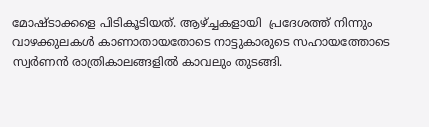മോഷ്ടാക്കളെ പിടികൂടിയത്. ആഴ്ച്ചകളായി  പ്രദേശത്ത് നിന്നും വാഴക്കുലകൾ കാണാതായതോടെ നാട്ടുകാരുടെ സഹായത്തോടെ സ്വർണൻ രാത്രികാലങ്ങളിൽ കാവലും തുടങ്ങി.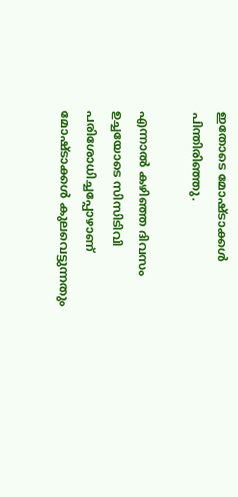ഇതോടെ മോഷ്ടാക്കൾ പിന്തിരിഞ്ഞു.

എന്നാൽ കഴിഞ്ഞ ദിവസം ഉച്ചയോടെ സിസിടിവി പരിശോധിച്ചപ്പോഴാണ് മോഷ്ടാക്കൾ കുലവെട്ടുന്നതും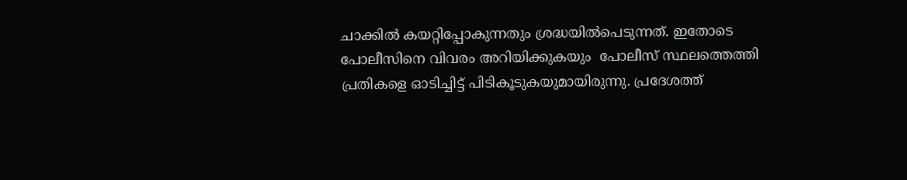ചാക്കിൽ കയറ്റിപ്പോകുന്നതും ശ്രദ്ധയിൽപെടുന്നത്. ഇതോടെ പോലീസിനെ വിവരം അറിയിക്കുകയും  പോലീസ് സ്ഥലത്തെത്തി പ്രതികളെ ഓടിച്ചിട്ട് പിടികൂടുകയുമായിരുന്നു. പ്രദേശത്ത്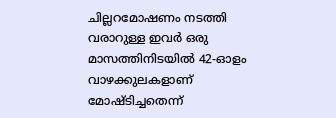ചില്ലറമോഷണം നടത്തി വരാറുള്ള ഇവർ ഒരു മാസത്തിനിടയിൽ 42-ഓളം വാഴക്കുലകളാണ് മോഷ്ടിച്ചതെന്ന്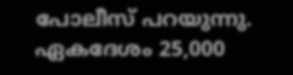പോലീസ് പറയുന്നു. ഏകദേശം 25,000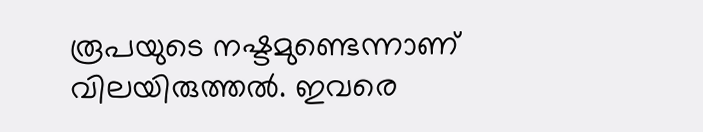രൂപയുടെ നഷ്ടമുണ്ടെന്നാണ് വിലയിരുത്തൽ. ഇവരെ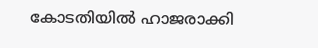കോടതിയിൽ ഹാജരാക്കി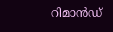റിമാൻഡ്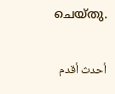ചെയ്തു.

أحدث أقدم